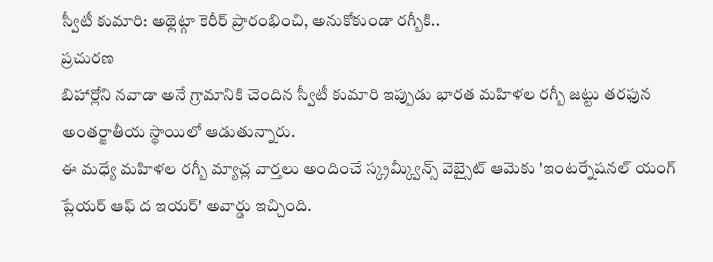స్వీటీ కుమారి: అథ్లెట్గా కెరీర్ ప్రారంభించి, అనుకోకుండా రగ్బీకి..
ప్రచురణ
బిహార్లోని నవాడా అనే గ్రామానికి చెందిన స్వీటీ కుమారి ఇప్పుడు భారత మహిళల రగ్బీ జట్టు తరఫున అంతర్జాతీయ స్థాయిలో ఆడుతున్నారు.
ఈ మధ్యే మహిళల రగ్బీ మ్యాచ్ల వార్తలు అందించే స్క్రమ్క్వీన్స్ వెబ్సైట్ ఆమెకు 'ఇంటర్నేషనల్ యంగ్ ప్లేయర్ ఆఫ్ ద ఇయర్' అవార్డు ఇచ్చింది.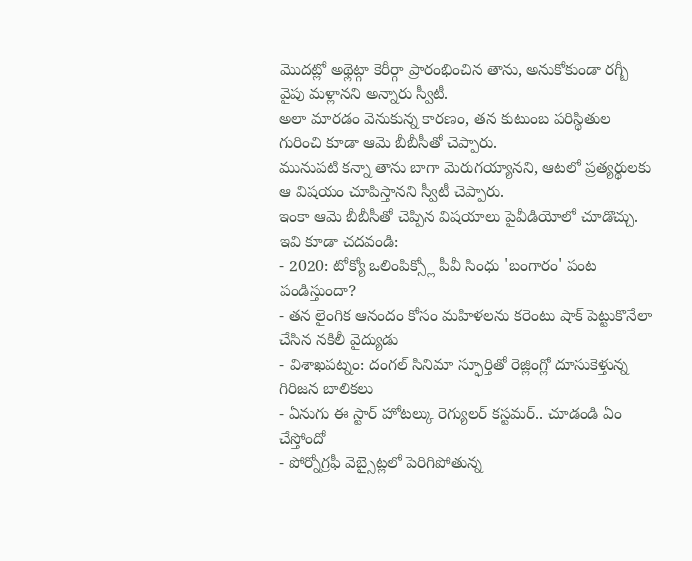మొదట్లో అథ్లెట్గా కెరీర్గా ప్రారంభించిన తాను, అనుకోకుండా రగ్బీ వైపు మళ్లానని అన్నారు స్వీటీ.
అలా మారడం వెనుకున్న కారణం, తన కుటుంబ పరిస్థితుల గురించి కూడా ఆమె బీబీసీతో చెప్పారు.
మునుపటి కన్నా తాను బాగా మెరుగయ్యానని, ఆటలో ప్రత్యర్థులకు ఆ విషయం చూపిస్తానని స్వీటీ చెప్పారు.
ఇంకా ఆమె బీబీసీతో చెప్పిన విషయాలు పైవీడియోలో చూడొచ్చు.
ఇవి కూడా చదవండి:
- 2020: టోక్యో ఒలింపిక్స్లో పీవీ సింధు 'బంగారం' పంట పండిస్తుందా?
- తన లైంగిక ఆనందం కోసం మహిళలను కరెంటు షాక్ పెట్టుకొనేలా చేసిన నకిలీ వైద్యుడు
- విశాఖపట్నం: దంగల్ సినిమా స్ఫూర్తితో రెజ్లింగ్లో దూసుకెళ్తున్న గిరిజన బాలికలు
- ఏనుగు ఈ స్టార్ హోటల్కు రెగ్యులర్ కస్టమర్.. చూడండి ఏం చేస్తోందో
- పోర్నోగ్రఫీ వెబ్సైట్లలో పెరిగిపోతున్న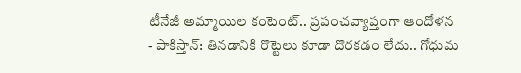టీనేజీ అమ్మాయిల కంటెంట్.. ప్రపంచవ్యాప్తంగా ఆందోళన
- పాకిస్తాన్: తినడానికి రొట్టెలు కూడా దొరకడం లేదు.. గోధుమ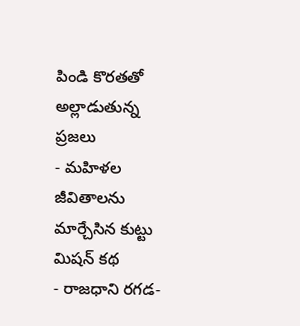పిండి కొరతతో అల్లాడుతున్న ప్రజలు
- మహిళల జీవితాలను మార్చేసిన కుట్టు మిషన్ కథ
- రాజధాని రగడ-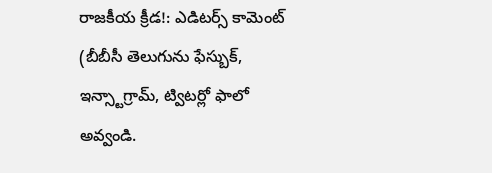రాజకీయ క్రీడ!: ఎడిటర్స్ కామెంట్
(బీబీసీ తెలుగును ఫేస్బుక్, ఇన్స్టాగ్రామ్, ట్విటర్లో ఫాలో అవ్వండి.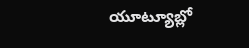యూట్యూబ్లో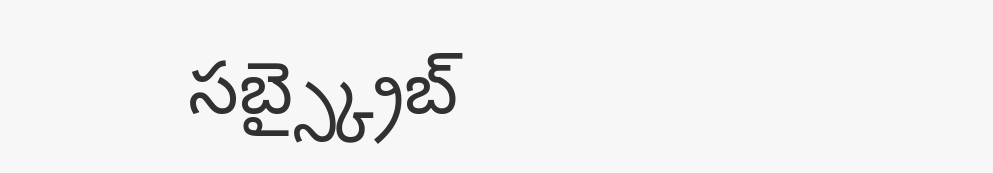సబ్స్క్రైబ్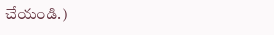చేయండి.)